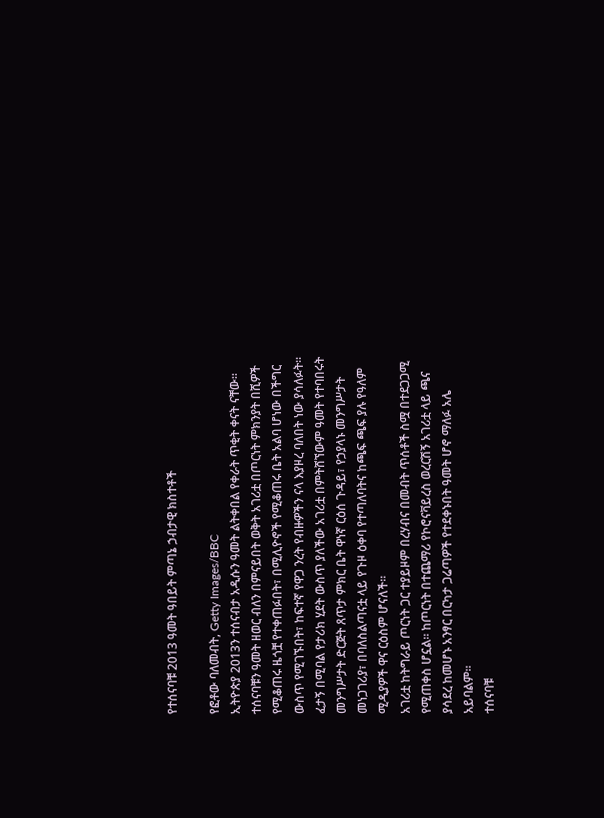የተሰናባቹ 2013 ዓመት ዓበይት ምጣኔ ኃብታዊ ክስተቶች

የፎቶው ባለመብት, Getty Images/BBC
ኢትዮጵያ 2013ን ተሰናብታ አዲሱን ዓመት ልትቀበል የቀራት ጥቂት ቀናት ናቸው። ተሰናባቹን ዓመት ዘወር ብለን በምናይበት ወቅት አገሪቷ በጦርነት ምክንያት በሺዎች የሚቆጠሩ ዜጎቿ የተቀጠፉበት፣ በሚሊዮኖች የሚቆጠሩ ቤት አልባ ሆነው በችግር ውስጥ የሚገኙበት፣ ከፍተኛ የዋጋ ንረት የብዙዎችን ናላ እያዞረ ባለበት ነው ያሳለፉት።
ፈታኝ በሚባል የታሪክ ሂደት ውስጥ ያለችው አገሪቷ በምትሸኘውም ዓመት የተባበሩት መንግሥታት ድርጅት ጸጥታ ምክር ቤት ዋነኛ ርዕሰ ጉዳይ፣ የኃያላኑ መንግሥታት መነጋገሪያ፣ በባለስልጣናቷ ላይ የጉዞ ዕቀባ የተጣለባትና ከጫፍ ጫፍ ያሉ የዓለም ሚዲያዎች ዋና ርዕስም ሆናለች።
አገሪቷ ከትግራይ ጦርነት ጋር ተያይዞም በረሃብና በመብት ጥሰቶች ስሟ በተደጋጋሚ የሚጠቀስ ሆኗል። ከጦርነት በተጨማሪ የኮሮናቫይረስ ወረርሽኝ አገሪቷ ላይ ጫና ያሳደረ ከመሆኑ አንፃር በርካታ ጋሬጣዎች የተደቀኑበት ዓመት ሆኖ ማለፉ አሌ አይባልም።
ተሰናባቹ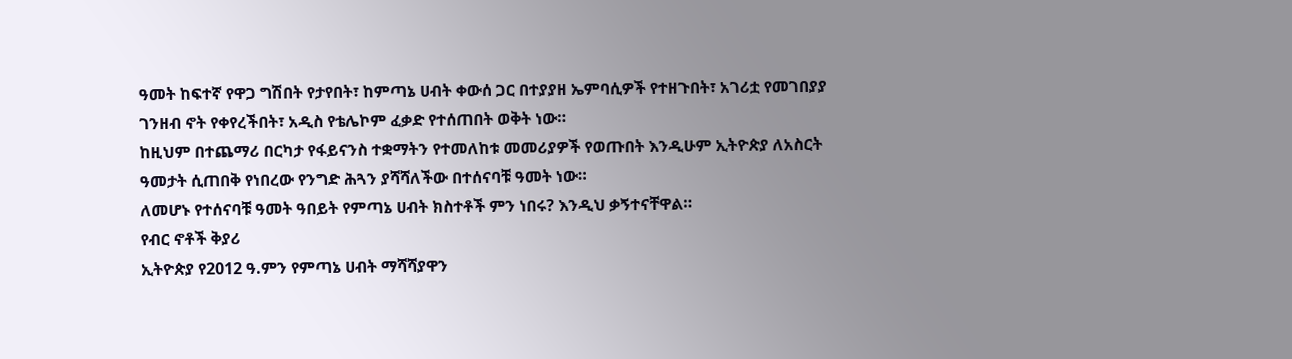ዓመት ከፍተኛ የዋጋ ግሽበት የታየበት፣ ከምጣኔ ሀብት ቀውሰ ጋር በተያያዘ ኤምባሲዎች የተዘጉበት፣ አገሪቷ የመገበያያ ገንዘብ ኖት የቀየረችበት፣ አዲስ የቴሌኮም ፈቃድ የተሰጠበት ወቅት ነው።
ከዚህም በተጨማሪ በርካታ የፋይናንስ ተቋማትን የተመለከቱ መመሪያዎች የወጡበት እንዲሁም ኢትዮጵያ ለአስርት ዓመታት ሲጠበቅ የነበረው የንግድ ሕጓን ያሻሻለችው በተሰናባቹ ዓመት ነው።
ለመሆኑ የተሰናባቹ ዓመት ዓበይት የምጣኔ ሀብት ክስተቶች ምን ነበሩ? እንዲህ ቃኝተናቸዋል።
የብር ኖቶች ቅያሪ
ኢትዮጵያ የ2012 ዓ.ምን የምጣኔ ሀብት ማሻሻያዋን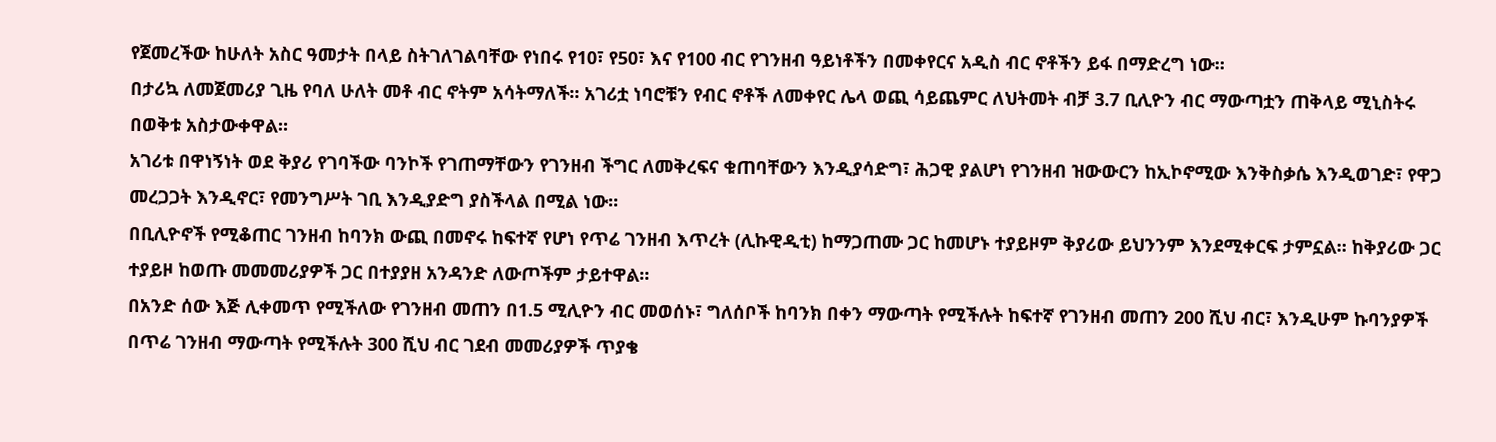የጀመረችው ከሁለት አስር ዓመታት በላይ ስትገለገልባቸው የነበሩ የ10፣ የ50፣ እና የ100 ብር የገንዘብ ዓይነቶችን በመቀየርና አዲስ ብር ኖቶችን ይፋ በማድረግ ነው።
በታሪኳ ለመጀመሪያ ጊዜ የባለ ሁለት መቶ ብር ኖትም አሳትማለች። አገሪቷ ነባሮቹን የብር ኖቶች ለመቀየር ሌላ ወጪ ሳይጨምር ለህትመት ብቻ 3.7 ቢሊዮን ብር ማውጣቷን ጠቅላይ ሚኒስትሩ በወቅቱ አስታውቀዋል።
አገሪቱ በዋነኝነት ወደ ቅያሪ የገባችው ባንኮች የገጠማቸውን የገንዘብ ችግር ለመቅረፍና ቁጠባቸውን እንዲያሳድግ፣ ሕጋዊ ያልሆነ የገንዘብ ዝውውርን ከኢኮኖሚው እንቅስቃሴ እንዲወገድ፣ የዋጋ መረጋጋት እንዲኖር፣ የመንግሥት ገቢ እንዲያድግ ያስችላል በሚል ነው።
በቢሊዮኖች የሚቆጠር ገንዘብ ከባንክ ውጪ በመኖሩ ከፍተኛ የሆነ የጥሬ ገንዘብ እጥረት (ሊኩዊዲቲ) ከማጋጠሙ ጋር ከመሆኑ ተያይዞም ቅያሪው ይህንንም እንደሚቀርፍ ታምኗል። ከቅያሪው ጋር ተያይዞ ከወጡ መመመሪያዎች ጋር በተያያዘ አንዳንድ ለውጦችም ታይተዋል።
በአንድ ሰው እጅ ሊቀመጥ የሚችለው የገንዘብ መጠን በ1.5 ሚሊዮን ብር መወሰኑ፣ ግለሰቦች ከባንክ በቀን ማውጣት የሚችሉት ከፍተኛ የገንዘብ መጠን 200 ሺህ ብር፣ እንዲሁም ኩባንያዎች በጥሬ ገንዘብ ማውጣት የሚችሉት 300 ሺህ ብር ገደብ መመሪያዎች ጥያቄ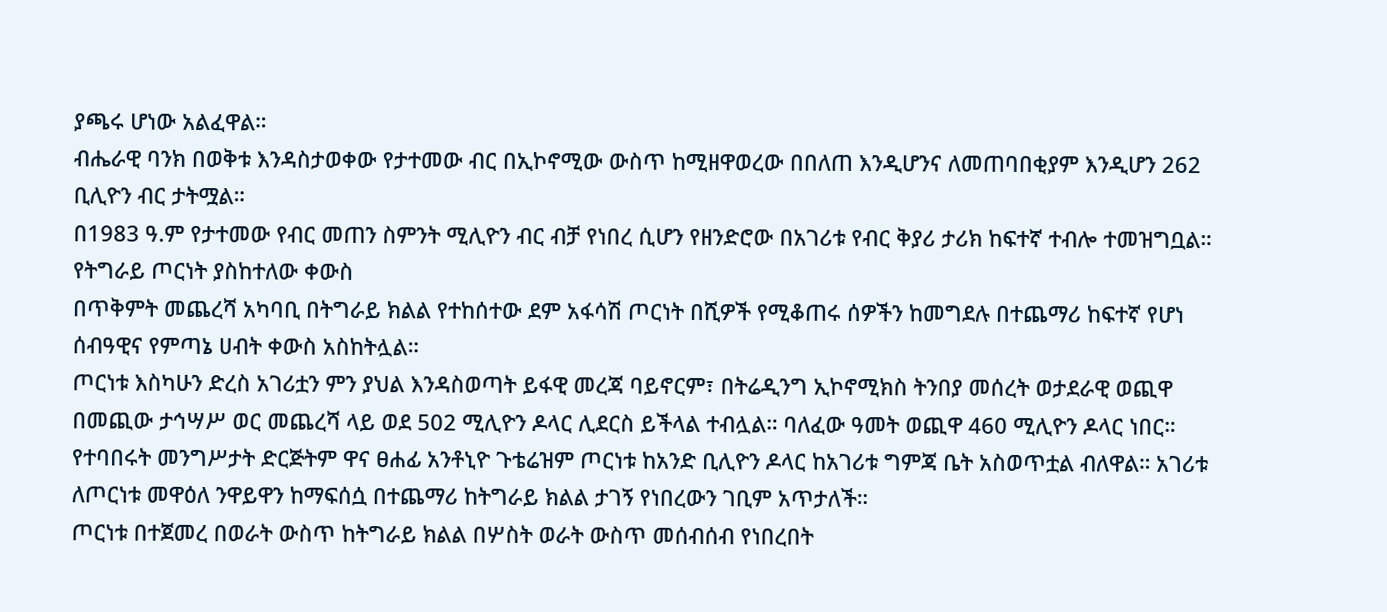ያጫሩ ሆነው አልፈዋል።
ብሔራዊ ባንክ በወቅቱ እንዳስታወቀው የታተመው ብር በኢኮኖሚው ውስጥ ከሚዘዋወረው በበለጠ እንዲሆንና ለመጠባበቂያም እንዲሆን 262 ቢሊዮን ብር ታትሟል።
በ1983 ዓ.ም የታተመው የብር መጠን ስምንት ሚሊዮን ብር ብቻ የነበረ ሲሆን የዘንድሮው በአገሪቱ የብር ቅያሪ ታሪክ ከፍተኛ ተብሎ ተመዝግቧል።
የትግራይ ጦርነት ያስከተለው ቀውስ
በጥቅምት መጨረሻ አካባቢ በትግራይ ክልል የተከሰተው ደም አፋሳሽ ጦርነት በሺዎች የሚቆጠሩ ሰዎችን ከመግደሉ በተጨማሪ ከፍተኛ የሆነ ሰብዓዊና የምጣኔ ሀብት ቀውስ አስከትሏል።
ጦርነቱ እስካሁን ድረስ አገሪቷን ምን ያህል እንዳስወጣት ይፋዊ መረጃ ባይኖርም፣ በትሬዲንግ ኢኮኖሚክስ ትንበያ መሰረት ወታደራዊ ወጪዋ በመጪው ታኅሣሥ ወር መጨረሻ ላይ ወደ 502 ሚሊዮን ዶላር ሊደርስ ይችላል ተብሏል። ባለፈው ዓመት ወጪዋ 460 ሚሊዮን ዶላር ነበር።
የተባበሩት መንግሥታት ድርጅትም ዋና ፀሐፊ አንቶኒዮ ጉቴሬዝም ጦርነቱ ከአንድ ቢሊዮን ዶላር ከአገሪቱ ግምጃ ቤት አስወጥቷል ብለዋል። አገሪቱ ለጦርነቱ መዋዕለ ንዋይዋን ከማፍሰሷ በተጨማሪ ከትግራይ ክልል ታገኝ የነበረውን ገቢም አጥታለች።
ጦርነቱ በተጀመረ በወራት ውስጥ ከትግራይ ክልል በሦስት ወራት ውስጥ መሰብሰብ የነበረበት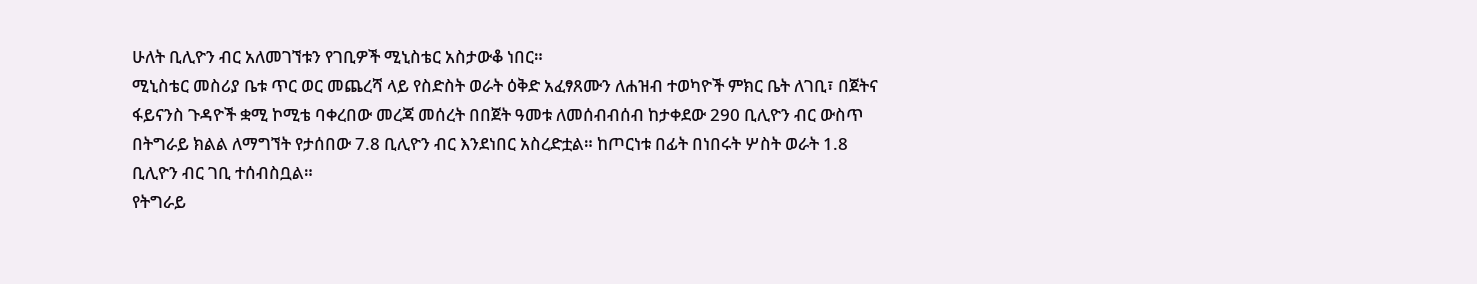ሁለት ቢሊዮን ብር አለመገኘቱን የገቢዎች ሚኒስቴር አስታውቆ ነበር።
ሚኒስቴር መስሪያ ቤቱ ጥር ወር መጨረሻ ላይ የስድስት ወራት ዕቅድ አፈፃጸሙን ለሐዝብ ተወካዮች ምክር ቤት ለገቢ፣ በጀትና ፋይናንስ ጉዳዮች ቋሚ ኮሚቴ ባቀረበው መረጃ መሰረት በበጀት ዓመቱ ለመሰብብሰብ ከታቀደው 290 ቢሊዮን ብር ውስጥ በትግራይ ክልል ለማግኘት የታሰበው 7.8 ቢሊዮን ብር እንደነበር አስረድቷል። ከጦርነቱ በፊት በነበሩት ሦስት ወራት 1.8 ቢሊዮን ብር ገቢ ተሰብስቧል።
የትግራይ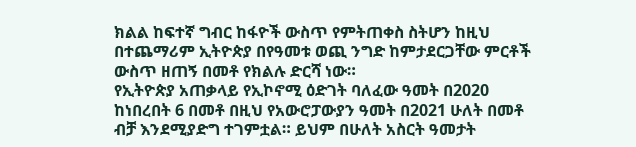ክልል ከፍተኛ ግብር ከፋዮች ውስጥ የምትጠቀስ ስትሆን ከዚህ በተጨማሪም ኢትዮጵያ በየዓመቱ ወጪ ንግድ ከምታደርጋቸው ምርቶች ውስጥ ዘጠኝ በመቶ የክልሉ ድርሻ ነው።
የኢትዮጵያ አጠቃላይ የኢኮኖሚ ዕድገት ባለፈው ዓመት በ2020 ከነበረበት 6 በመቶ በዚህ የአውሮፓውያን ዓመት በ2021 ሁለት በመቶ ብቻ እንደሚያድግ ተገምቷል። ይህም በሁለት አስርት ዓመታት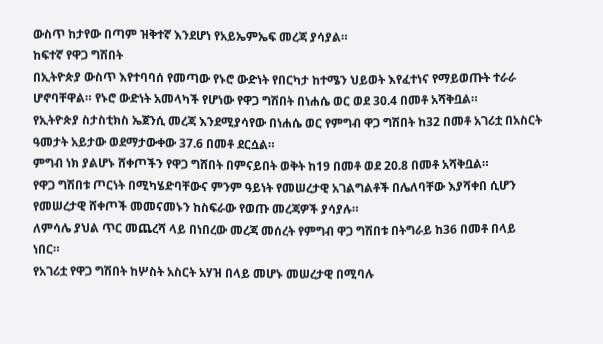ውስጥ ከታየው በጣም ዝቅተኛ እንደሆነ የአይኤምኤፍ መረጃ ያሳያል።
ከፍተኛ የዋጋ ግሽበት
በኢትዮጵያ ውስጥ እየተባባሰ የመጣው የኑሮ ውድነት የበርካታ ከተሜን ህይወት እየፈተነና የማይወጡት ተራራ ሆኖባቸዋል። የኑሮ ውድነት አመላካች የሆነው የዋጋ ግሽበት በነሐሴ ወር ወደ 30.4 በመቶ አሻቅቧል።
የኢትዮጵያ ስታስቲክስ ኤጀንሲ መረጃ እንደሚያሳየው በነሐሴ ወር የምግብ ዋጋ ግሽበት ከ32 በመቶ አገሪቷ በአስርት ዓመታት አይታው ወደማታውቀው 37.6 በመቶ ደርሷል።
ምግብ ነክ ያልሆኑ ሸቀጦችን የዋጋ ግሸበት በምናይበት ወቅት ከ19 በመቶ ወደ 20.8 በመቶ አሻቅቧል።
የዋጋ ግሽበቱ ጦርነት በሚካሄድባቸውና ምንም ዓይነት የመሠረታዊ አገልግልቶች በሌለባቸው እያሻቀበ ሲሆን የመሠረታዊ ሸቀጦች መመናመኑን ከስፍራው የወጡ መረጃዎች ያሳያሉ።
ለምሳሌ ያህል ጥር መጨረሻ ላይ በነበረው መረጃ መሰረት የምግብ ዋጋ ግሽበቱ በትግራይ ከ36 በመቶ በላይ ነበር።
የአገሪቷ የዋጋ ግሽበት ከሦስት አስርት አሃዝ በላይ መሆኑ መሠረታዊ በሚባሉ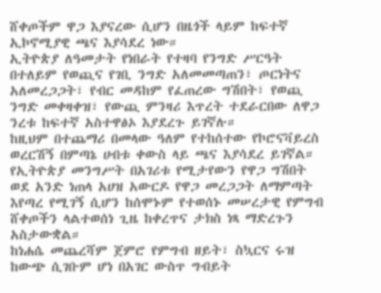ሸቀጦችም ዋጋ እያናረው ሲሆን በዜጎች ላይም ከፍተኛ ኢኮኖሚያዊ ጫና እያሳደረ ነው።
ኢትዮጵያ ለዓመታት የነበራት የተዛባ የንግድ ሥርዓት በተለይም የወጪና የገቢ ንግድ አለመመጣጠን፣ ጦርነትና አለመረጋጋት፣ የብር መዳከም የፈጠረው ግሽበት፣ የወጪ ንግድ መቀዛቀዝ፣ የውጪ ምንዛሪ እጥረት ተደራርበው ለዋጋ ንረቱ ከፍተኛ አስተዋፅኦ እያደረጉ ይገኛሉ።
ከዚህም በተጨማሪ በመላው ዓለም የተከሰተው የኮሮናቫይረስ ወረርሽኝ በምጣኔ ሀብቱ ቀውስ ላይ ጫና እያሳደረ ይገኛል።
የኢትዮጵያ መንግሥት በአገሪቱ የሚታየውን የዋጋ ግሽበት ወደ አንድ ነጠላ አሀዝ አውርዶ የዋጋ መረጋጋት ለማምጣት እየጣረ የሚገኝ ሲሆን ከሰሞኑም የተወሰኑ መሠረታዊ የምግብ ሸቀጦችን ላልተወሰነ ጊዜ ከቀረጥና ታክስ ነጻ ማድረጉን አስታውቋል።
ከነሐሴ መጨረሻም ጀምሮ የምግብ ዘይት፣ ስኳርና ሩዝ ከውጭ ሲገቡም ሆነ በአገር ውስጥ ግብይት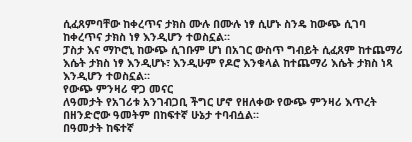ሲፈጸምባቸው ከቀረጥና ታክስ ሙሉ በሙሉ ነፃ ሲሆኑ ስንዴ ከውጭ ሲገባ ከቀረጥና ታክስ ነፃ እንዲሆን ተወስኗል።
ፓስታ እና ማኮሮኒ ከውጭ ሲገቡም ሆነ በአገር ውስጥ ግብይት ሲፈጸም ከተጨማሪ እሴት ታክስ ነፃ እንዲሆኑ፣ እንዲሁም የዶሮ እንቁላል ከተጨማሪ እሴት ታክስ ነጻ እንዲሆን ተወስኗል።
የውጭ ምንዛሪ ዋጋ መናር
ለዓመታት የአገሪቱ አንገብጋቢ ችግር ሆኖ የዘለቀው የውጭ ምንዛሪ እጥረት በዘንድሮው ዓመትም በከፍተኛ ሁኔታ ተባብሷል።
በዓመታት ከፍተኛ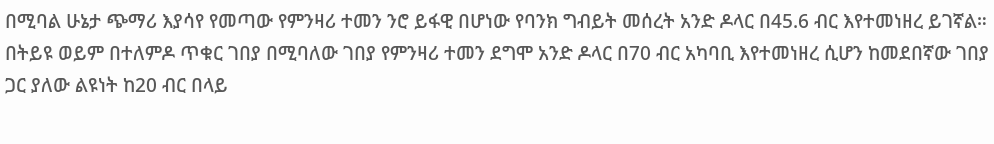በሚባል ሁኔታ ጭማሪ እያሳየ የመጣው የምንዛሪ ተመን ንሮ ይፋዊ በሆነው የባንክ ግብይት መሰረት አንድ ዶላር በ45.6 ብር እየተመነዘረ ይገኛል።
በትይዩ ወይም በተለምዶ ጥቁር ገበያ በሚባለው ገበያ የምንዛሪ ተመን ደግሞ አንድ ዶላር በ70 ብር አካባቢ እየተመነዘረ ሲሆን ከመደበኛው ገበያ ጋር ያለው ልዩነት ከ20 ብር በላይ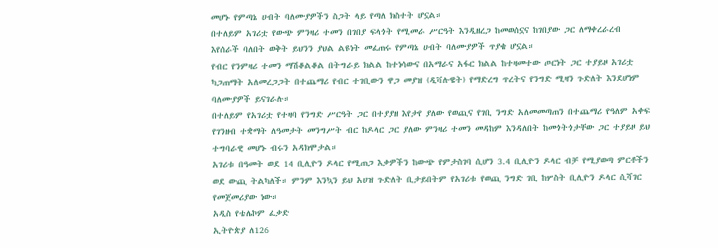መሆኑ የምጣኔ ሀብት ባለሙያዎችን ስጋት ላይ የጣለ ክስተት ሆኗል።
በተለይም አገሪቷ የውጭ ምንዛሪ ተመን በገበያ ፍላጎት የሚመራ ሥርዓት እንዲዘረጋ ከመወሰኗና ከገበያው ጋር ለማቀረራረብ እየሰራች ባለበት ወቅት ይህንን ያህል ልዩነት መፈጠሩ የምጣኔ ሀብት ባለሙያዎች ጥያቄ ሆኗል።
የብር የንምዛሪ ተመን ማሽቆልቆል በትግራይ ክልል ከተነሳውና በአማራና አፋር ክልል ከተዛመተው ጦርነት ጋር ተያይዞ አገሪቷ ካጋጠማት አለመረጋጋት በተጨማሪ የብር ተገቢውን ዋጋ መያዝ (ዲቫሉዌት) የማድረግ ጥረትና የንግድ ሚዛን ጉድለት እንደሆነም ባለሙያዎች ይናገራሉ።
በተለይም የአገሪቷ የተዛባ የንግድ ሥርዓት ጋር በተያያዘ እየታየ ያለው የወጪና የገቢ ንግድ አለመመጣጠን በተጨማሪ የዓለም አቀፍ የገንዘብ ተቋማት ለዓመታት መንግሥት ብር ከዶላር ጋር ያለው ምንዛሪ ተመን መዳከም እንዳለበት ከመጎትጎታቸው ጋር ተያይዞ ይህ ተግባራዊ መሆኑ ብሩን አዳክሞታል።
አገሪቱ በዓመት ወደ 14 ቢሊዮን ዶላር የሚጠጋ እቃዎችን ከውጭ የምታስገባ ሲሆን 3.4 ቢሊዮን ዶላር ብቻ የሚያወጣ ምርቶችን ወደ ውጪ ትልካለች። ምንም እንኳን ይህ አሀዝ ጉድለት ቢታይበትም የአገሪቱ የወጪ ንግድ ገቢ ከሦስት ቢሊዮን ዶላር ሲሻገር የመጀመሪያው ነው።
አዲስ የቴሌኮም ፈቃድ
ኢትዮጵያ ለ126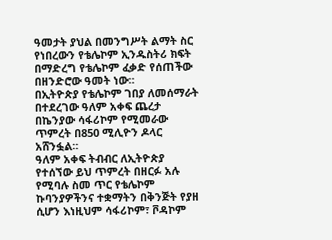ዓመታት ያህል በመንግሥት ልማት ስር የነበረውን የቴሌኮም ኢንዱስትሪ ክፍት በማድረግ የቴሌኮም ፈቃድ የሰጠችው በዘንድሮው ዓመት ነው።
በኢትዮጵያ የቴሌኮም ገበያ ለመሰማራት በተደረገው ዓለም አቀፍ ጨረታ በኬንያው ሳፋሪኮም የሚመራው ጥምረት በ850 ሚሊዮን ዶላር አሸንፏል።
ዓለም አቀፍ ትብብር ለኢትዮጵያ የተሰኘው ይህ ጥምረት በዘርፉ አሉ የሚባሉ ስመ ጥር የቴሌኮም ኩባንያዎችንና ተቋማትን በቅንጅት የያዘ ሲሆን እነዚህም ሳፋሪኮም፣ ቮዳኮም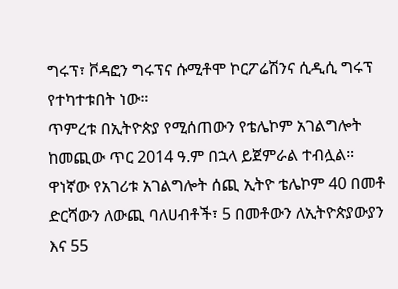ግሩፕ፣ ቮዳፎን ግሩፕና ሱሚቶሞ ኮርፖሬሽንና ሲዲሲ ግሩፕ የተካተቱበት ነው።
ጥምረቱ በኢትዮጵያ የሚሰጠውን የቴሌኮም አገልግሎት ከመጪው ጥር 2014 ዓ.ም በኋላ ይጀምራል ተብሏል።
ዋነኛው የአገሪቱ አገልግሎት ሰጪ ኢትዮ ቴሌኮም 40 በመቶ ድርሻውን ለውጪ ባለሀብቶች፣ 5 በመቶውን ለኢትዮጵያውያን እና 55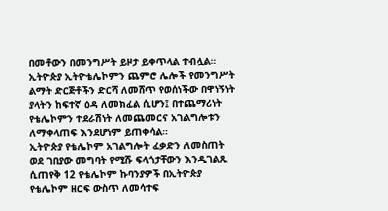በመቶውን በመንግሥት ይዞታ ይቀጥላል ተብሏል።
ኢትዮጵያ ኢትዮቴሌኮምን ጨምሮ ሌሎች የመንግሥት ልማት ድርጅቶችን ድርሻ ለመሸጥ የወሰነችው በዋነኝነት ያላትን ከፍተኛ ዕዳ ለመክፈል ሲሆን፤ በተጨማሪነት የቴሌኮምን ተደራሽነት ለመጨመርና አገልግሎቱን ለማቀላጠፍ እንደሆነም ይጠቀሳል።
ኢትዮጵያ የቴሌኮም አገልግሎት ፈቃድን ለመስጠት ወደ ገበያው መግባት የሚሹ ፍላጎታቸውን እንዲገልጹ ሲጠየቅ 12 የቴሌኮም ኩባንያዎች በኢትዮጵያ የቴሌኮም ዘርፍ ውስጥ ለመሳተፍ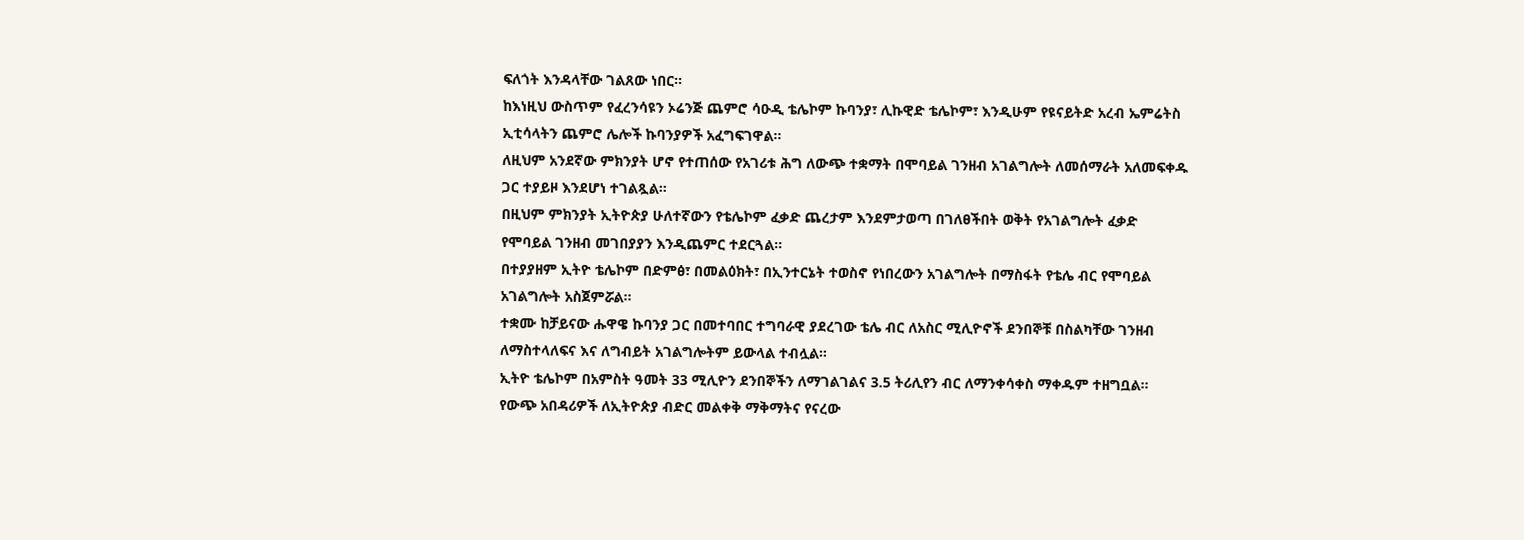ፍለጎት እንዳላቸው ገልጸው ነበር።
ከእነዚህ ውስጥም የፈረንሳዩን ኦሬንጅ ጨምሮ ሳዑዲ ቴሌኮም ኩባንያ፣ ሊኩዊድ ቴሌኮም፣ እንዲሁም የዩናይትድ አረብ ኤምሬትስ ኢቲሳላትን ጨምሮ ሌሎች ኩባንያዎች አፈግፍገዋል።
ለዚህም አንደኛው ምክንያት ሆኖ የተጠሰው የአገሪቱ ሕግ ለውጭ ተቋማት በሞባይል ገንዘብ አገልግሎት ለመሰማራት አለመፍቀዱ ጋር ተያይዞ እንደሆነ ተገልጿል።
በዚህም ምክንያት ኢትዮጵያ ሁለተኛውን የቴሌኮም ፈቃድ ጨረታም እንደምታወጣ በገለፀችበት ወቅት የአገልግሎት ፈቃድ የሞባይል ገንዘብ መገበያያን እንዲጨምር ተደርጓል።
በተያያዘም ኢትዮ ቴሌኮም በድምፅ፣ በመልዕክት፣ በኢንተርኔት ተወስኖ የነበረውን አገልግሎት በማስፋት የቴሌ ብር የሞባይል አገልግሎት አስጀምሯል።
ተቋሙ ከቻይናው ሑዋዌ ኩባንያ ጋር በመተባበር ተግባራዊ ያደረገው ቴሌ ብር ለአስር ሚሊዮኖች ደንበኞቹ በስልካቸው ገንዘብ ለማስተላለፍና እና ለግብይት አገልግሎትም ይውላል ተብሏል።
ኢትዮ ቴሌኮም በአምስት ዓመት 33 ሚሊዮን ደንበኞችን ለማገልገልና 3.5 ትሪሊየን ብር ለማንቀሳቀስ ማቀዱም ተዘግቧል።
የውጭ አበዳሪዎች ለኢትዮጵያ ብድር መልቀቅ ማቅማትና የናረው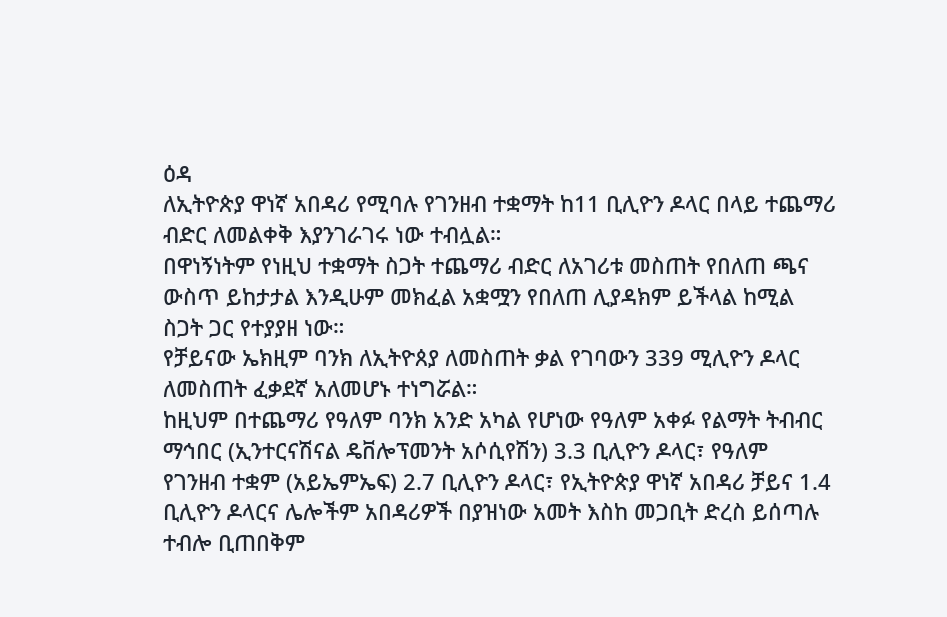ዕዳ
ለኢትዮጵያ ዋነኛ አበዳሪ የሚባሉ የገንዘብ ተቋማት ከ11 ቢሊዮን ዶላር በላይ ተጨማሪ ብድር ለመልቀቅ እያንገራገሩ ነው ተብሏል።
በዋነኝነትም የነዚህ ተቋማት ስጋት ተጨማሪ ብድር ለአገሪቱ መስጠት የበለጠ ጫና ውስጥ ይከታታል እንዲሁም መክፈል አቋሟን የበለጠ ሊያዳክም ይችላል ከሚል ስጋት ጋር የተያያዘ ነው።
የቻይናው ኤክዚም ባንክ ለኢትዮጰያ ለመስጠት ቃል የገባውን 339 ሚሊዮን ዶላር ለመስጠት ፈቃደኛ አለመሆኑ ተነግሯል።
ከዚህም በተጨማሪ የዓለም ባንክ አንድ አካል የሆነው የዓለም አቀፉ የልማት ትብብር ማኅበር (ኢንተርናሽናል ዴቨሎፕመንት አሶሲየሽን) 3.3 ቢሊዮን ዶላር፣ የዓለም የገንዘብ ተቋም (አይኤምኤፍ) 2.7 ቢሊዮን ዶላር፣ የኢትዮጵያ ዋነኛ አበዳሪ ቻይና 1.4 ቢሊዮን ዶላርና ሌሎችም አበዳሪዎች በያዝነው አመት እስከ መጋቢት ድረስ ይሰጣሉ ተብሎ ቢጠበቅም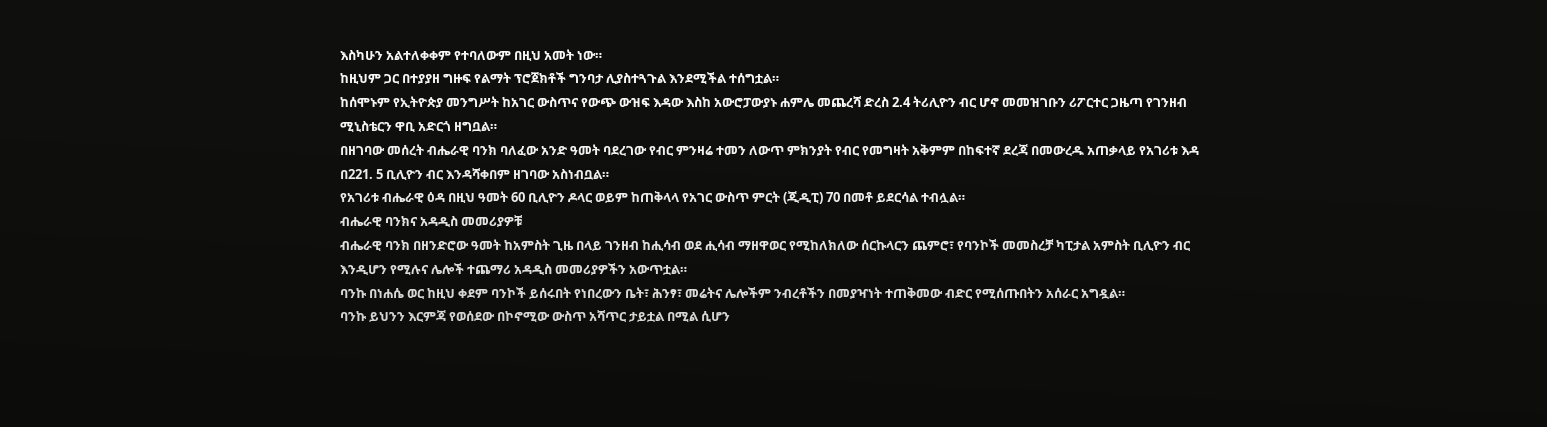እስካሁን አልተለቀቀም የተባለውም በዚህ አመት ነው።
ከዚህም ጋር በተያያዘ ግዙፍ የልማት ፕሮጀክቶች ግንባታ ሊያስተጓጉል እንደሚችል ተሰግቷል።
ከሰሞኑም የኢትዮጵያ መንግሥት ከአገር ውስጥና የውጭ ውዝፍ እዳው እስከ አውሮፓውያኑ ሐምሌ መጨረሻ ድረስ 2.4 ትሪሊዮን ብር ሆኖ መመዝገቡን ሪፖርተር ጋዜጣ የገንዘብ ሚኒስቴርን ዋቢ አድርጎ ዘግቧል።
በዘገባው መሰረት ብሔራዊ ባንክ ባለፈው አንድ ዓመት ባደረገው የብር ምንዛሬ ተመን ለውጥ ምክንያት የብር የመግዛት አቅምም በከፍተኛ ደረጃ በመውረዱ አጠቃላይ የአገሪቱ እዳ በ221. 5 ቢሊዮን ብር እንዳሻቀበም ዘገባው አስነብቧል።
የአገሪቱ ብሔራዊ ዕዳ በዚህ ዓመት 60 ቢሊዮን ዶላር ወይም ከጠቅላላ የአገር ውስጥ ምርት (ጂዲፒ) 70 በመቶ ይደርሳል ተብሏል።
ብሔራዊ ባንክና አዳዲስ መመሪያዎቹ
ብሔራዊ ባንክ በዘንድሮው ዓመት ከአምስት ጊዜ በላይ ገንዘብ ከሒሳብ ወደ ሒሳብ ማዘዋወር የሚከለክለው ሰርኩላርን ጨምሮ፣ የባንኮች መመስረቻ ካፒታል አምስት ቢሊዮን ብር እንዲሆን የሚሉና ሌሎች ተጨማሪ አዳዲስ መመሪያዎችን አውጥቷል።
ባንኩ በነሐሴ ወር ከዚህ ቀደም ባንኮች ይሰሩበት የነበረውን ቤት፣ ሕንፃ፣ መሬትና ሌሎችም ንብረቶችን በመያዣነት ተጠቅመው ብድር የሚሰጡበትን አሰራር አግዷል።
ባንኩ ይህንን እርምጃ የወሰደው በኮኖሚው ውስጥ አሻጥር ታይቷል በሚል ሲሆን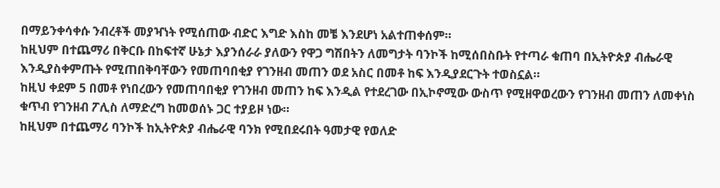በማይንቀሳቀሱ ንብረቶች መያዣነት የሚሰጠው ብድር እግድ እስከ መቼ እንደሆነ አልተጠቀሰም።
ከዚህም በተጨማሪ በቅርቡ በከፍተኛ ሁኔታ እያንሰራራ ያለውን የዋጋ ግሽበትን ለመግታት ባንኮች ከሚሰበስቡት የተጣራ ቁጠባ በኢትዮጵያ ብሔራዊ እንዲያስቀምጡት የሚጠበቅባቸውን የመጠባበቂያ የገንዘብ መጠን ወደ አስር በመቶ ከፍ እንዲያደርጉት ተወስኗል።
ከዚህ ቀደም 5 በመቶ የነበረውን የመጠባበቂያ የገንዘብ መጠን ከፍ እንዲል የተደረገው በኢኮኖሚው ውስጥ የሚዘዋወረውን የገንዘብ መጠን ለመቀነስ ቁጥብ የገንዘብ ፖሊስ ለማድረግ ከመወሰኑ ጋር ተያይዞ ነው።
ከዚህም በተጨማሪ ባንኮች ከኢትዮጵያ ብሔራዊ ባንክ የሚበደሩበት ዓመታዊ የወለድ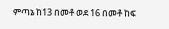ምጣኔ ከ13 በመቶ ወደ 16 በመቶ ከፍ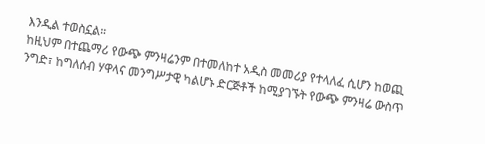እንዲል ተወስኗል።
ከዚህም በተጨማሪ የውጭ ምንዛሬንም በተመለከተ አዲስ መመሪያ የተላለፈ ሲሆን ከወጪ ንግድ፣ ከግለሰብ ሃዋላና መንግሥታዊ ካልሆኑ ድርጅቶች ከሚያገኙት የውጭ ምንዛሬ ውስጥ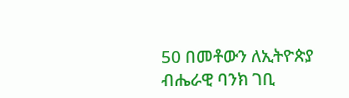50 በመቶውን ለኢትዮጵያ ብሔራዊ ባንክ ገቢ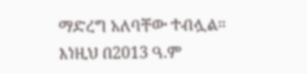ማድረግ አለባቸው ተብሏል።
እነዚህ በ2013 ዓ.ም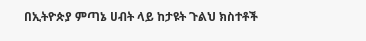በኢትዮጵያ ምጣኔ ሀብት ላይ ከታዩት ጉልህ ክስተቶች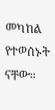መካከል የተወሰኑት ናቸው።